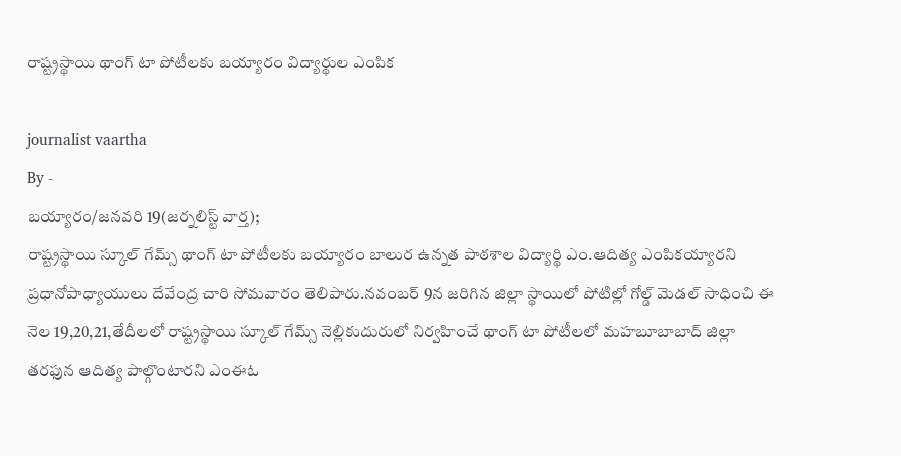రాష్ట్రస్థాయి థాంగ్ టా పోటీలకు బయ్యారం విద్యార్థుల ఎంపిక

journalist vaartha
By -
బయ్యారం/జనవరి 19(జర్నలిస్ట్ వార్త);
రాష్ట్రస్థాయి స్కూల్ గేమ్స్ థాంగ్ టా పోటీలకు బయ్యారం బాలుర ఉన్నత పాఠశాల విద్యార్థి ఎం.ఆదిత్య ఎంపికయ్యారని ప్రధానోపాధ్యాయులు దేవేంద్ర చారి సోమవారం తెలిపారు.నవంబర్ 9న జరిగిన జిల్లా స్థాయిలో పోటిల్లో గోల్డ్ మెడల్ సాధించి ఈ నెల 19,20,21,తేదీలలో రాష్ట్రస్థాయి స్కూల్ గేమ్స్ నెల్లికుదురులో నిర్వహించే థాంగ్ టా పోటీలలో మహబూబాబాద్ జిల్లా తరఫున ఆదిత్య పాల్గొంటారని ఎంఈఓ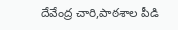దేవేంద్ర చారి,పాఠశాల పీడి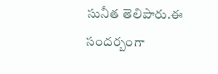సునీత తెలిపారు.ఈ సందర్బంగా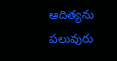ఆదిత్యను పలువురు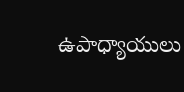ఉపాధ్యాయులు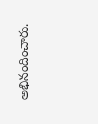అభినందించారు.